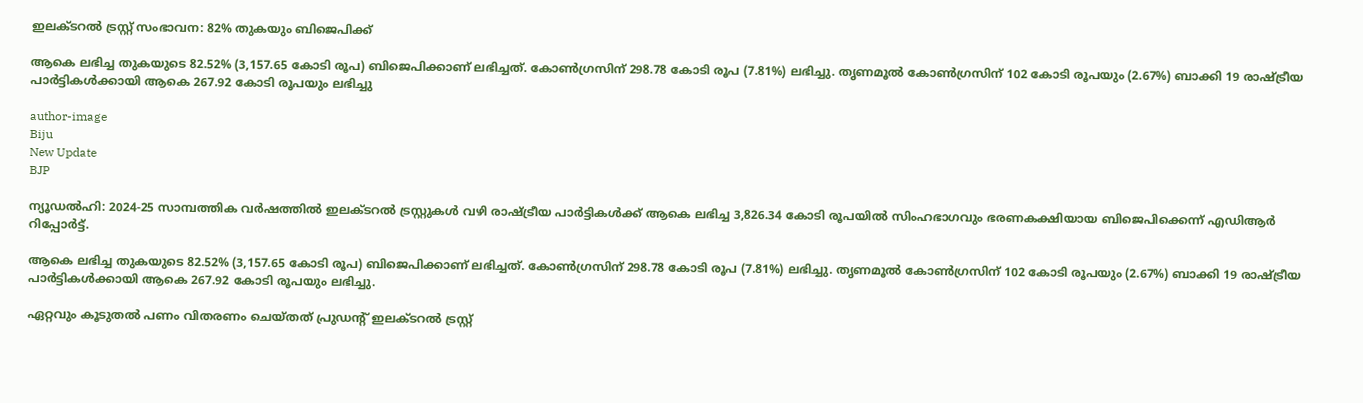ഇലക്ടറല്‍ ട്രസ്റ്റ് സംഭാവന: 82% തുകയും ബിജെപിക്ക്

ആകെ ലഭിച്ച തുകയുടെ 82.52% (3,157.65 കോടി രൂപ) ബിജെപിക്കാണ് ലഭിച്ചത്. കോണ്‍ഗ്രസിന് 298.78 കോടി രൂപ (7.81%) ലഭിച്ചു. തൃണമൂല്‍ കോണ്‍ഗ്രസിന് 102 കോടി രൂപയും (2.67%) ബാക്കി 19 രാഷ്ട്രീയ പാര്‍ട്ടികള്‍ക്കായി ആകെ 267.92 കോടി രൂപയും ലഭിച്ചു

author-image
Biju
New Update
BJP

ന്യൂഡല്‍ഹി: 2024-25 സാമ്പത്തിക വര്‍ഷത്തില്‍ ഇലക്ടറല്‍ ട്രസ്റ്റുകള്‍ വഴി രാഷ്ട്രീയ പാര്‍ട്ടികള്‍ക്ക് ആകെ ലഭിച്ച 3,826.34 കോടി രൂപയില്‍ സിംഹഭാഗവും ഭരണകക്ഷിയായ ബിജെപിക്കെന്ന് എഡിആര്‍ റിപ്പോര്‍ട്ട്.

ആകെ ലഭിച്ച തുകയുടെ 82.52% (3,157.65 കോടി രൂപ) ബിജെപിക്കാണ് ലഭിച്ചത്. കോണ്‍ഗ്രസിന് 298.78 കോടി രൂപ (7.81%) ലഭിച്ചു. തൃണമൂല്‍ കോണ്‍ഗ്രസിന് 102 കോടി രൂപയും (2.67%) ബാക്കി 19 രാഷ്ട്രീയ പാര്‍ട്ടികള്‍ക്കായി ആകെ 267.92 കോടി രൂപയും ലഭിച്ചു.

ഏറ്റവും കൂടുതല്‍ പണം വിതരണം ചെയ്തത് പ്രുഡന്റ് ഇലക്ടറല്‍ ട്രസ്റ്റ്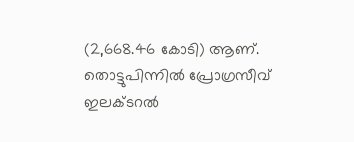(2,668.46 കോടി) ആണ്. തൊട്ടുപിന്നില്‍ പ്രോഗ്രസീവ് ഇലക്ടറല്‍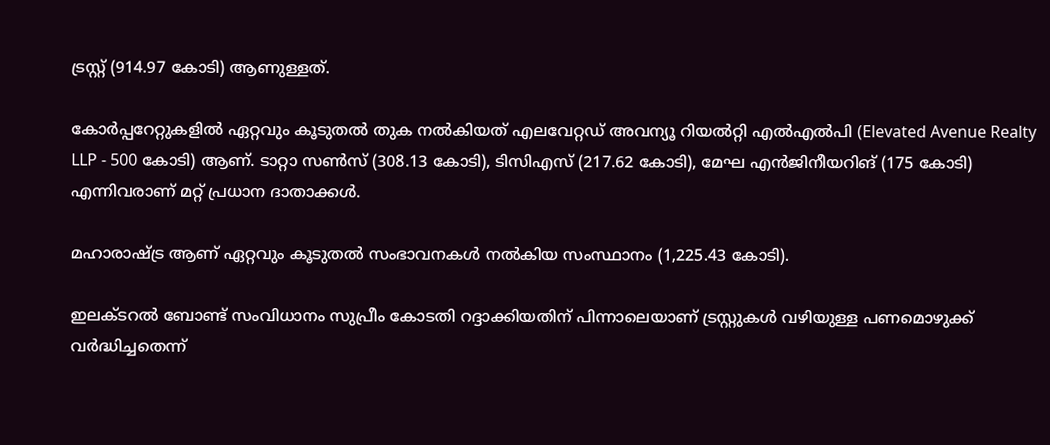ട്രസ്റ്റ് (914.97 കോടി) ആണുള്ളത്.

കോര്‍പ്പറേറ്റുകളില്‍ ഏറ്റവും കൂടുതല്‍ തുക നല്‍കിയത് എലവേറ്റഡ് അവന്യൂ റിയല്‍റ്റി എല്‍എല്‍പി (Elevated Avenue Realty LLP - 500 കോടി) ആണ്. ടാറ്റാ സണ്‍സ് (308.13 കോടി), ടിസിഎസ് (217.62 കോടി), മേഘ എന്‍ജിനീയറിങ് (175 കോടി) എന്നിവരാണ് മറ്റ് പ്രധാന ദാതാക്കള്‍.

മഹാരാഷ്ട്ര ആണ് ഏറ്റവും കൂടുതല്‍ സംഭാവനകള്‍ നല്‍കിയ സംസ്ഥാനം (1,225.43 കോടി).

ഇലക്ടറല്‍ ബോണ്ട് സംവിധാനം സുപ്രീം കോടതി റദ്ദാക്കിയതിന് പിന്നാലെയാണ് ട്രസ്റ്റുകള്‍ വഴിയുള്ള പണമൊഴുക്ക് വര്‍ദ്ധിച്ചതെന്ന്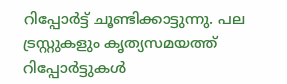റിപ്പോര്‍ട്ട് ചൂണ്ടിക്കാട്ടുന്നു. പല ട്രസ്റ്റുകളും കൃത്യസമയത്ത് റിപ്പോര്‍ട്ടുകള്‍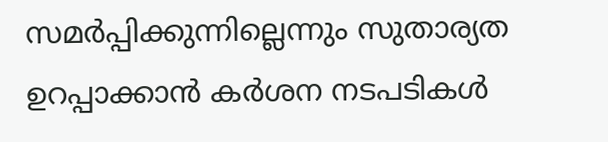സമര്‍പ്പിക്കുന്നില്ലെന്നും സുതാര്യത ഉറപ്പാക്കാന്‍ കര്‍ശന നടപടികള്‍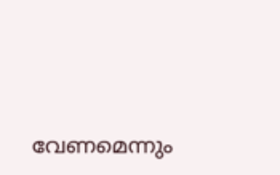വേണമെന്നും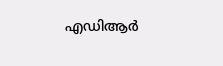എഡിആര്‍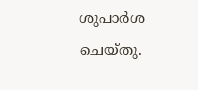ശുപാര്‍ശ ചെയ്തു.